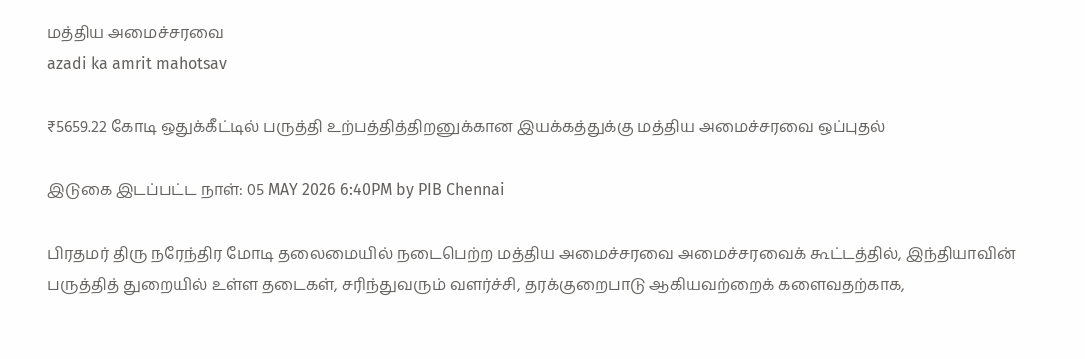மத்திய அமைச்சரவை
azadi ka amrit mahotsav

₹5659.22 கோடி ஒதுக்கீட்டில் பருத்தி உற்பத்தித்திறனுக்கான இயக்கத்துக்கு மத்திய அமைச்சரவை ஒப்புதல்

இடுகை இடப்பட்ட நாள்: 05 MAY 2026 6:40PM by PIB Chennai

பிரதமர் திரு நரேந்திர மோடி தலைமையில் நடைபெற்ற மத்திய அமைச்சரவை அமைச்சரவைக் கூட்டத்தில், இந்தியாவின் பருத்தித் துறையில் உள்ள தடைகள், சரிந்துவரும் வளர்ச்சி, தரக்குறைபாடு ஆகியவற்றைக் களைவதற்காக,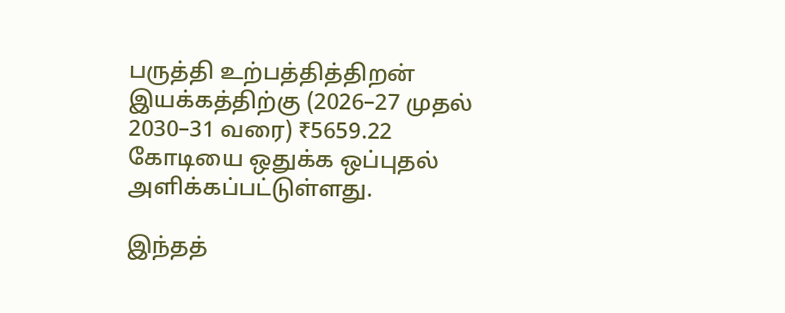பருத்தி உற்பத்தித்திறன் இயக்கத்திற்கு (2026–27 முதல் 2030–31 வரை) ₹5659.22 கோடியை ஒதுக்க ஒப்புதல் அளிக்கப்பட்டுள்ளது.

இந்தத்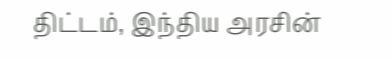திட்டம், இந்திய அரசின்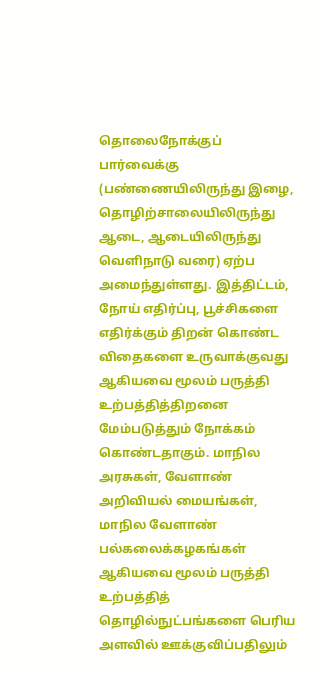தொலைநோக்குப் பார்வைக்கு (பண்ணையிலிருந்து இழை, தொழிற்சாலையிலிருந்து ஆடை, ஆடையிலிருந்து வெளிநாடு வரை) ஏற்ப அமைந்துள்ளது. இத்திட்டம், நோய் எதிர்ப்பு, பூச்சிகளை எதிர்க்கும் திறன் கொண்ட விதைகளை உருவாக்குவது ஆகியவை மூலம் பருத்தி உற்பத்தித்திறனை மேம்படுத்தும் நோக்கம் கொண்டதாகும். மாநில அரசுகள், வேளாண் அறிவியல் மையங்கள், மாநில வேளாண் பல்கலைக்கழகங்கள் ஆகியவை மூலம் பருத்தி உற்பத்தித் தொழில்நுட்பங்களை பெரிய அளவில் ஊக்குவிப்பதிலும்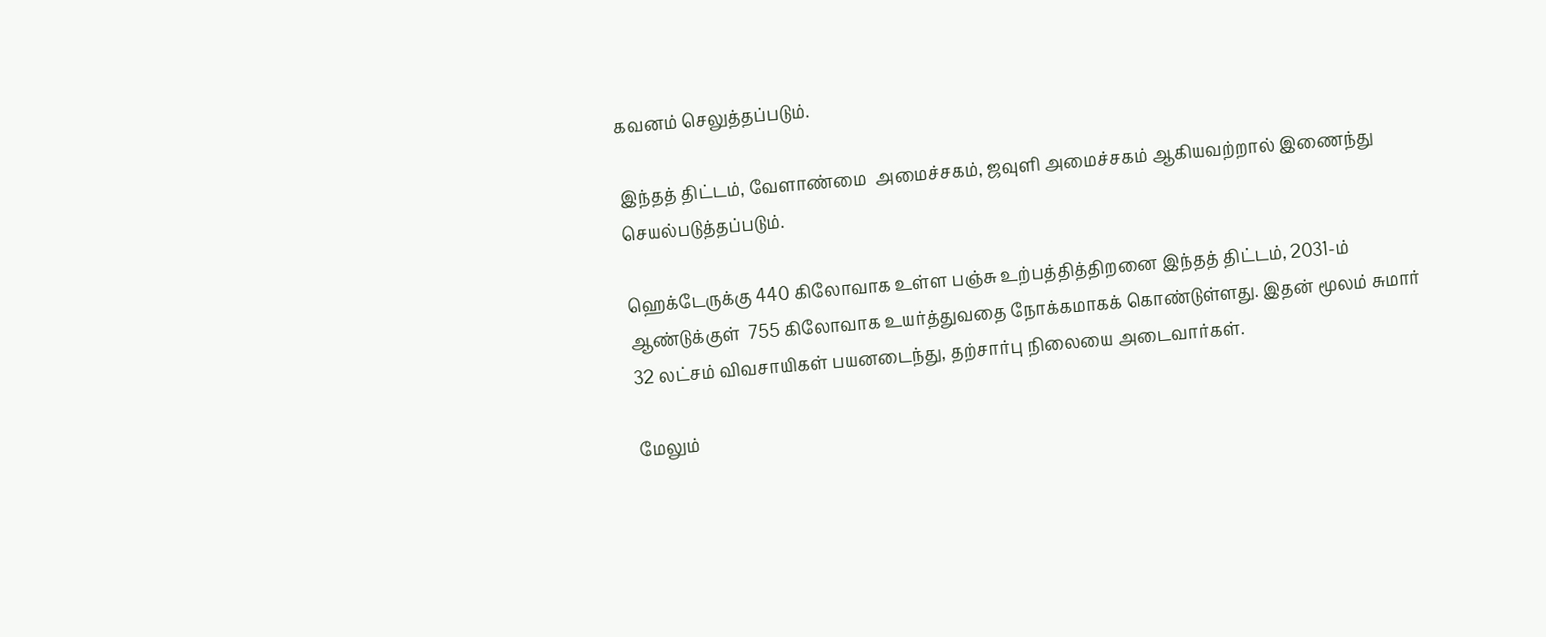கவனம் செலுத்தப்படும்.

இந்தத் திட்டம், வேளாண்மை  அமைச்சகம், ஜவுளி அமைச்சகம் ஆகியவற்றால் இணைந்து செயல்படுத்தப்படும்.

ஹெக்டேருக்கு 440 கிலோவாக உள்ள பஞ்சு உற்பத்தித்திறனை இந்தத் திட்டம், 2031-ம் ஆண்டுக்குள்  755 கிலோவாக உயர்த்துவதை நோக்கமாகக் கொண்டுள்ளது. இதன் மூலம் சுமார் 32 லட்சம் விவசாயிகள் பயனடைந்து, தற்சார்பு நிலையை அடைவார்கள்.

மேலும்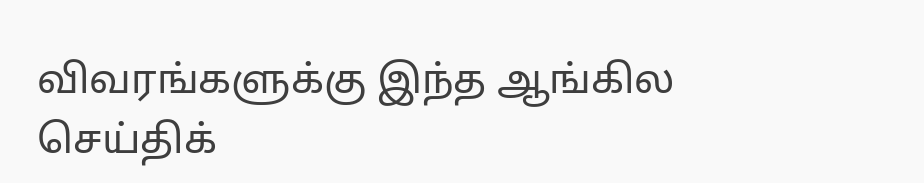விவரங்களுக்கு இந்த ஆங்கில செய்திக்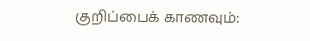குறிப்பைக் காணவும்: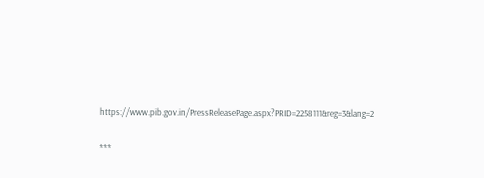https://www.pib.gov.in/PressReleasePage.aspx?PRID=2258111&reg=3&lang=2

***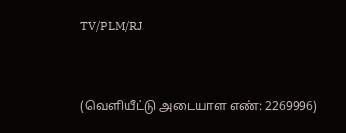TV/PLM/RJ


(வெளியீட்டு அடையாள எண்: 2269996)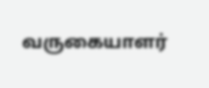வருகையாளர்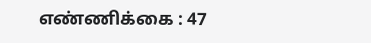எண்ணிக்கை : 47